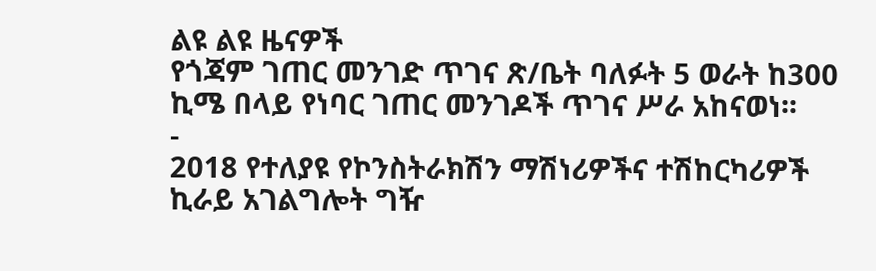ልዩ ልዩ ዜናዎች
የጎጃም ገጠር መንገድ ጥገና ጽ/ቤት ባለፉት 5 ወራት ከ300 ኪሜ በላይ የነባር ገጠር መንገዶች ጥገና ሥራ አከናወነ፡፡
-
2018 የተለያዩ የኮንስትራክሽን ማሽነሪዎችና ተሽከርካሪዎች ኪራይ አገልግሎት ግዥ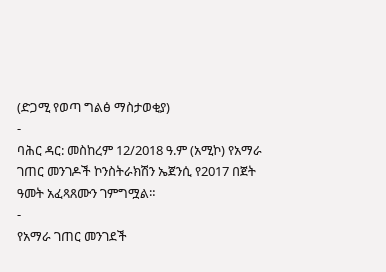(ድጋሚ የወጣ ግልፅ ማስታወቂያ)
-
ባሕር ዳር: መስከረም 12/2018 ዓ.ም (አሚኮ) የአማራ ገጠር መንገዶች ኮንስትራክሽን ኤጀንሲ የ2017 በጀት ዓመት አፈጻጸሙን ገምግሟል።
-
የአማራ ገጠር መንገደች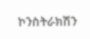ኮንስትራክሽን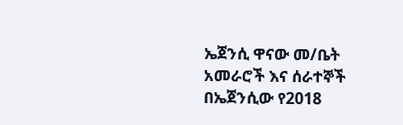ኤጀንሲ ዋናው መ/ቤት አመራሮች እና ሰራተኞች በኤጀንሲው የ2018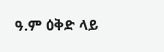ዓ.ም ዕቅድ ላይ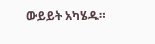ውይይት አካሄዱ።